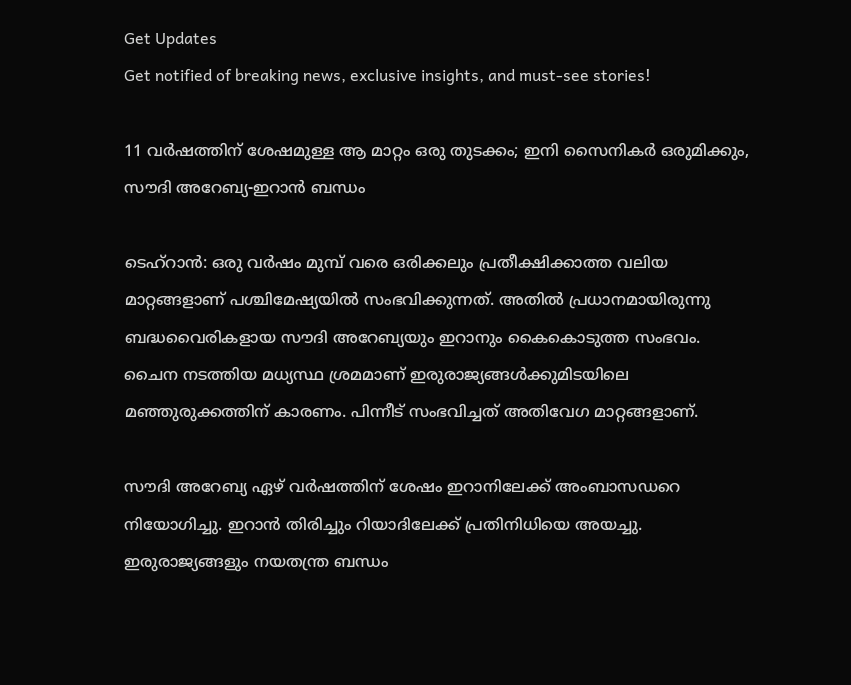Get Updates
Get notified of breaking news, exclusive insights, and must-see stories!

11 വര്‍ഷത്തിന് ശേഷമുള്ള ആ മാറ്റം ഒരു തുടക്കം; ഇനി സൈനികര്‍ ഒരുമിക്കും, സൗദി അറേബ്യ-ഇറാന്‍ ബന്ധം

ടെഹ്‌റാന്‍: ഒരു വര്‍ഷം മുമ്പ് വരെ ഒരിക്കലും പ്രതീക്ഷിക്കാത്ത വലിയ മാറ്റങ്ങളാണ് പശ്ചിമേഷ്യയില്‍ സംഭവിക്കുന്നത്. അതില്‍ പ്രധാനമായിരുന്നു ബദ്ധവൈരികളായ സൗദി അറേബ്യയും ഇറാനും കൈകൊടുത്ത സംഭവം. ചൈന നടത്തിയ മധ്യസ്ഥ ശ്രമമാണ് ഇരുരാജ്യങ്ങള്‍ക്കുമിടയിലെ മഞ്ഞുരുക്കത്തിന് കാരണം. പിന്നീട് സംഭവിച്ചത് അതിവേഗ മാറ്റങ്ങളാണ്.

സൗദി അറേബ്യ ഏഴ് വര്‍ഷത്തിന് ശേഷം ഇറാനിലേക്ക് അംബാസഡറെ നിയോഗിച്ചു. ഇറാന്‍ തിരിച്ചും റിയാദിലേക്ക് പ്രതിനിധിയെ അയച്ചു. ഇരുരാജ്യങ്ങളും നയതന്ത്ര ബന്ധം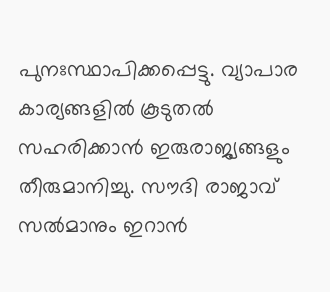പുനഃസ്ഥാപിക്കപ്പെട്ടു. വ്യാപാര കാര്യങ്ങളില്‍ കൂടുതല്‍ സഹരിക്കാന്‍ ഇരുരാജ്യങ്ങളും തീരുമാനിച്ചു. സൗദി രാജാവ് സല്‍മാനും ഇറാന്‍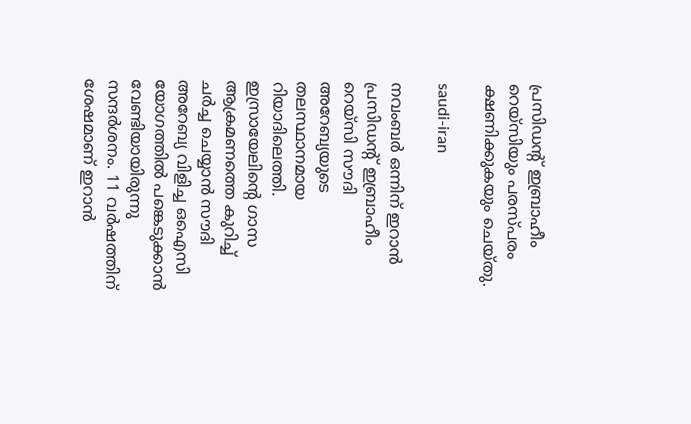പ്രസിഡന്റ് ഇബ്രാഹീം റെയ്‌സിയും പരസ്പരം ക്ഷണിക്കുകയും ചെയ്തു.

saudi-iran

നവംബര്‍ ഒന്നിന് ഇറാന്‍ പ്രസിഡന്റ് ഇബ്രാഹീം റെയ്‌സി സൗദി അറേബ്യയുടെ തലസ്ഥാനമായ റിയാദിലെത്തി. ഇസ്രായേലിന്റെ ഗാസ ആക്രമണത്തെ കുറിച്ച് ചര്‍ച്ച ചെയ്യാന്‍ സൗദി അറേബ്യ വിളിച്ച ഒഐസി യോഗത്തില്‍ പങ്കെടുക്കാന്‍ വേണ്ടിയായിരുന്നു സന്ദര്‍ശനം. 11 വര്‍ഷത്തിന് ശേഷമാണ് ഇറാന്‍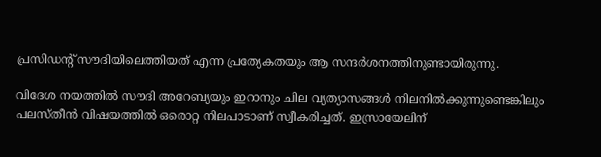പ്രസിഡന്റ് സൗദിയിലെത്തിയത് എന്ന പ്രത്യേകതയും ആ സന്ദര്‍ശനത്തിനുണ്ടായിരുന്നു.

വിദേശ നയത്തില്‍ സൗദി അറേബ്യയും ഇറാനും ചില വ്യത്യാസങ്ങള്‍ നിലനില്‍ക്കുന്നുണ്ടെങ്കിലും പലസ്തീന്‍ വിഷയത്തില്‍ ഒരൊറ്റ നിലപാടാണ് സ്വീകരിച്ചത്. ഇസ്രായേലിന്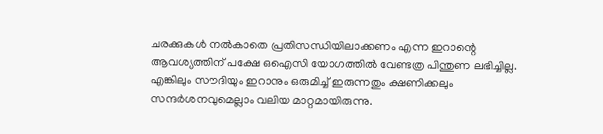ചരക്കുകള്‍ നല്‍കാതെ പ്രതിസന്ധിയിലാക്കണം എന്ന ഇറാന്റെ ആവശ്യത്തിന് പക്ഷേ ഒഐസി യോഗത്തില്‍ വേണ്ടത്ര പിന്തുണ ലഭിച്ചില്ല. എങ്കിലും സൗദിയും ഇറാനും ഒരുമിച്ച് ഇരുന്നതും ക്ഷണിക്കലും സന്ദര്‍ശനവുമെല്ലാം വലിയ മാറ്റമായിരുന്നു.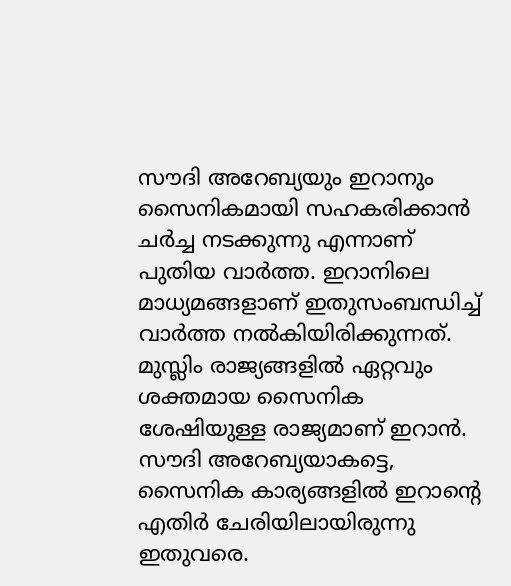സൗദി അറേബ്യയും ഇറാനും സൈനികമായി സഹകരിക്കാന്‍ ചര്‍ച്ച നടക്കുന്നു എന്നാണ് പുതിയ വാര്‍ത്ത. ഇറാനിലെ മാധ്യമങ്ങളാണ് ഇതുസംബന്ധിച്ച് വാര്‍ത്ത നല്‍കിയിരിക്കുന്നത്. മുസ്ലിം രാജ്യങ്ങളില്‍ ഏറ്റവും ശക്തമായ സൈനിക ശേഷിയുള്ള രാജ്യമാണ് ഇറാന്‍. സൗദി അറേബ്യയാകട്ടെ, സൈനിക കാര്യങ്ങളില്‍ ഇറാന്റെ എതിര്‍ ചേരിയിലായിരുന്നു ഇതുവരെ.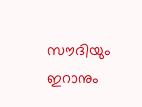സൗദിയും ഇറാനും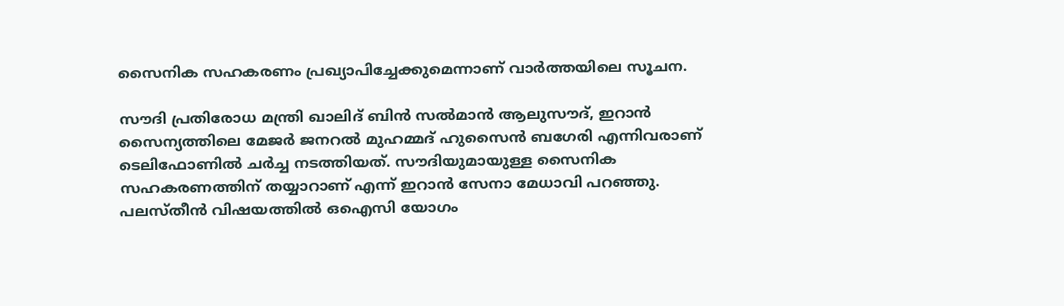സൈനിക സഹകരണം പ്രഖ്യാപിച്ചേക്കുമെന്നാണ് വാര്‍ത്തയിലെ സൂചന.

സൗദി പ്രതിരോധ മന്ത്രി ഖാലിദ് ബിന്‍ സല്‍മാന്‍ ആലുസൗദ്, ഇറാന്‍ സൈന്യത്തിലെ മേജര്‍ ജനറല്‍ മുഹമ്മദ് ഹുസൈന്‍ ബഗേരി എന്നിവരാണ് ടെലിഫോണില്‍ ചര്‍ച്ച നടത്തിയത്. സൗദിയുമായുള്ള സൈനിക സഹകരണത്തിന് തയ്യാറാണ് എന്ന് ഇറാന്‍ സേനാ മേധാവി പറഞ്ഞു. പലസ്തീന്‍ വിഷയത്തില്‍ ഒഐസി യോഗം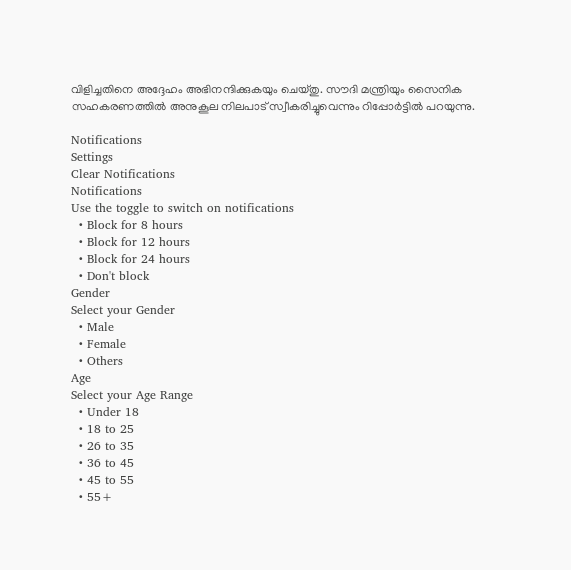വിളിച്ചതിനെ അദ്ദേഹം അഭിനന്ദിക്കുകയും ചെയ്തു. സൗദി മന്ത്രിയും സൈനിക സഹകരണത്തില്‍ അനുകൂല നിലപാട് സ്വീകരിച്ചുവെന്നും റിപ്പോര്‍ട്ടില്‍ പറയുന്നു.

Notifications
Settings
Clear Notifications
Notifications
Use the toggle to switch on notifications
  • Block for 8 hours
  • Block for 12 hours
  • Block for 24 hours
  • Don't block
Gender
Select your Gender
  • Male
  • Female
  • Others
Age
Select your Age Range
  • Under 18
  • 18 to 25
  • 26 to 35
  • 36 to 45
  • 45 to 55
  • 55+